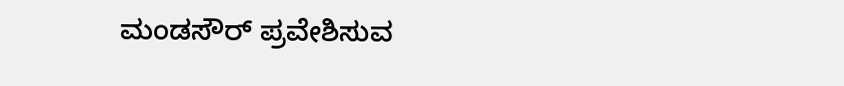ಮಂಡಸೌರ್ ಪ್ರವೇಶಿಸುವ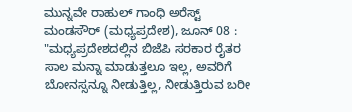ಮುನ್ನವೇ ರಾಹುಲ್ ಗಾಂಧಿ ಅರೆಸ್ಟ್
ಮಂಡಸೌರ್ (ಮಧ್ಯಪ್ರದೇಶ), ಜೂನ್ 08 : "ಮಧ್ಯಪ್ರದೇಶದಲ್ಲಿನ ಬಿಜೆಪಿ ಸರಕಾರ ರೈತರ ಸಾಲ ಮನ್ನಾ ಮಾಡುತ್ತಲೂ ಇಲ್ಲ, ಅವರಿಗೆ ಬೋನಸ್ಸನ್ನೂ ನೀಡುತ್ತಿಲ್ಲ, ನೀಡುತ್ತಿರುವ ಬರೀ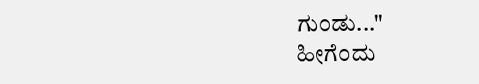ಗುಂಡು..."
ಹೀಗೆಂದು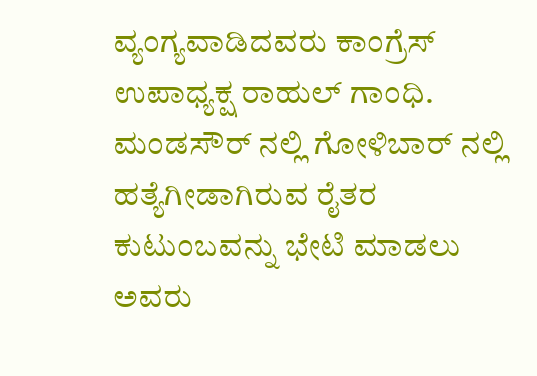ವ್ಯಂಗ್ಯವಾಡಿದವರು ಕಾಂಗ್ರೆಸ್ ಉಪಾಧ್ಯಕ್ಷ ರಾಹುಲ್ ಗಾಂಧಿ. ಮಂಡಸೌರ್ ನಲ್ಲಿ ಗೋಳಿಬಾರ್ ನಲ್ಲಿ ಹತ್ಯೆಗೀಡಾಗಿರುವ ರೈತರ ಕುಟುಂಬವನ್ನು ಭೇಟಿ ಮಾಡಲು ಅವರು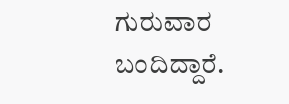ಗುರುವಾರ ಬಂದಿದ್ದಾರೆ.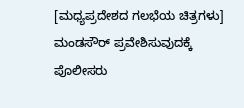[ಮಧ್ಯಪ್ರದೇಶದ ಗಲಭೆಯ ಚಿತ್ರಗಳು]
ಮಂಡಸೌರ್ ಪ್ರವೇಶಿಸುವುದಕ್ಕೆ ಪೊಲೀಸರು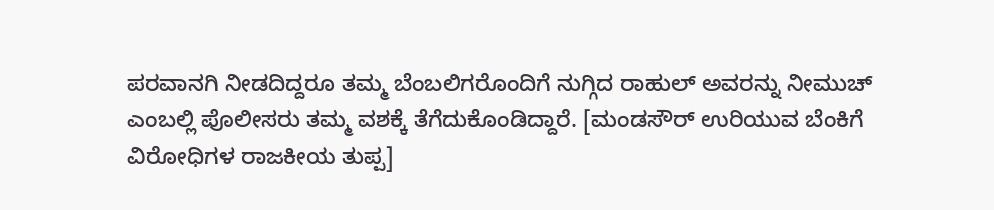ಪರವಾನಗಿ ನೀಡದಿದ್ದರೂ ತಮ್ಮ ಬೆಂಬಲಿಗರೊಂದಿಗೆ ನುಗ್ಗಿದ ರಾಹುಲ್ ಅವರನ್ನು ನೀಮುಚ್ ಎಂಬಲ್ಲಿ ಪೊಲೀಸರು ತಮ್ಮ ವಶಕ್ಕೆ ತೆಗೆದುಕೊಂಡಿದ್ದಾರೆ. [ಮಂಡಸೌರ್ ಉರಿಯುವ ಬೆಂಕಿಗೆ ವಿರೋಧಿಗಳ ರಾಜಕೀಯ ತುಪ್ಪ]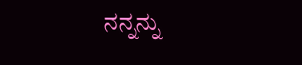ನನ್ನನ್ನು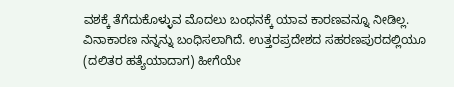ವಶಕ್ಕೆ ತೆಗೆದುಕೊಳ್ಳುವ ಮೊದಲು ಬಂಧನಕ್ಕೆ ಯಾವ ಕಾರಣವನ್ನೂ ನೀಡಿಲ್ಲ. ವಿನಾಕಾರಣ ನನ್ನನ್ನು ಬಂಧಿಸಲಾಗಿದೆ. ಉತ್ತರಪ್ರದೇಶದ ಸಹರಣಪುರದಲ್ಲಿಯೂ (ದಲಿತರ ಹತ್ಯೆಯಾದಾಗ) ಹೀಗೆಯೇ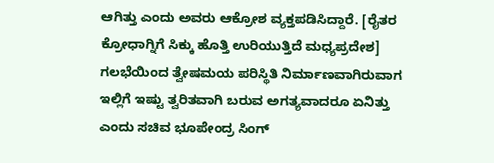ಆಗಿತ್ತು ಎಂದು ಅವರು ಆಕ್ರೋಶ ವ್ಯಕ್ತಪಡಿಸಿದ್ದಾರೆ. [ರೈತರ ಕ್ರೋಧಾಗ್ನಿಗೆ ಸಿಕ್ಕು ಹೊತ್ತಿ ಉರಿಯುತ್ತಿದೆ ಮಧ್ಯಪ್ರದೇಶ]
ಗಲಭೆಯಿಂದ ತ್ವೇಷಮಯ ಪರಿಸ್ಥಿತಿ ನಿರ್ಮಾಣವಾಗಿರುವಾಗ ಇಲ್ಲಿಗೆ ಇಷ್ಟು ತ್ವರಿತವಾಗಿ ಬರುವ ಅಗತ್ಯವಾದರೂ ಏನಿತ್ತು ಎಂದು ಸಚಿವ ಭೂಪೇಂದ್ರ ಸಿಂಗ್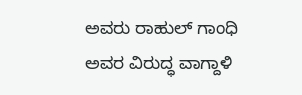ಅವರು ರಾಹುಲ್ ಗಾಂಧಿ ಅವರ ವಿರುದ್ಧ ವಾಗ್ದಾಳಿ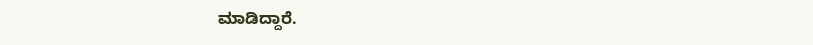ಮಾಡಿದ್ದಾರೆ.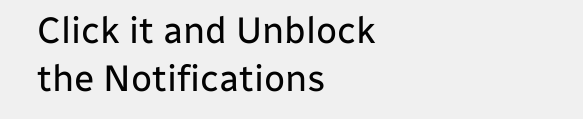Click it and Unblock the Notifications